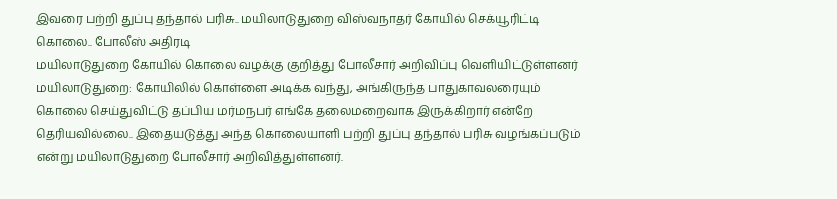இவரை பற்றி துப்பு தந்தால் பரிசு.. மயிலாடுதுறை விஸ்வநாதர் கோயில் செக்யூரிட்டி கொலை.. போலீஸ் அதிரடி
மயிலாடுதுறை கோயில் கொலை வழக்கு குறித்து போலீசார் அறிவிப்பு வெளியிட்டுள்ளனர்
மயிலாடுதுறை: கோயிலில் கொள்ளை அடிக்க வந்து, அங்கிருந்த பாதுகாவலரையும் கொலை செய்துவிட்டு தப்பிய மர்மநபர் எங்கே தலைமறைவாக இருக்கிறார் என்றே தெரியவில்லை.. இதையடுத்து அந்த கொலையாளி பற்றி துப்பு தந்தால் பரிசு வழங்கப்படும் என்று மயிலாடுதுறை போலீசார் அறிவித்துள்ளனர்.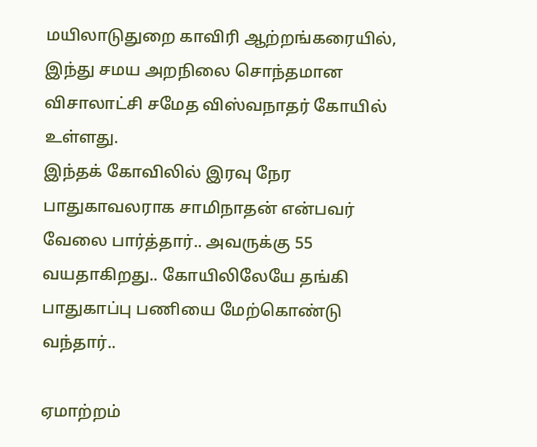மயிலாடுதுறை காவிரி ஆற்றங்கரையில், இந்து சமய அறநிலை சொந்தமான விசாலாட்சி சமேத விஸ்வநாதர் கோயில் உள்ளது.
இந்தக் கோவிலில் இரவு நேர பாதுகாவலராக சாமிநாதன் என்பவர் வேலை பார்த்தார்.. அவருக்கு 55 வயதாகிறது.. கோயிலிலேயே தங்கி பாதுகாப்பு பணியை மேற்கொண்டு வந்தார்..

ஏமாற்றம்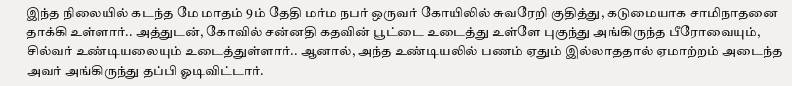இந்த நிலையில் கடந்த மே மாதம் 9ம் தேதி மர்ம நபர் ஒருவர் கோயிலில் சுவரேறி குதித்து, கடுமையாக சாமிநாதனை தாக்கி உள்ளார்.. அத்துடன், கோவில் சன்னதி கதவின் பூட்டை உடைத்து உள்ளே புகுந்து அங்கிருந்த பீரோவையும், சில்வர் உண்டியலையும் உடைத்துள்ளார்.. ஆனால், அந்த உண்டியலில் பணம் ஏதும் இல்லாததால் ஏமாற்றம் அடைந்த அவர் அங்கிருந்து தப்பி ஓடிவிட்டார்.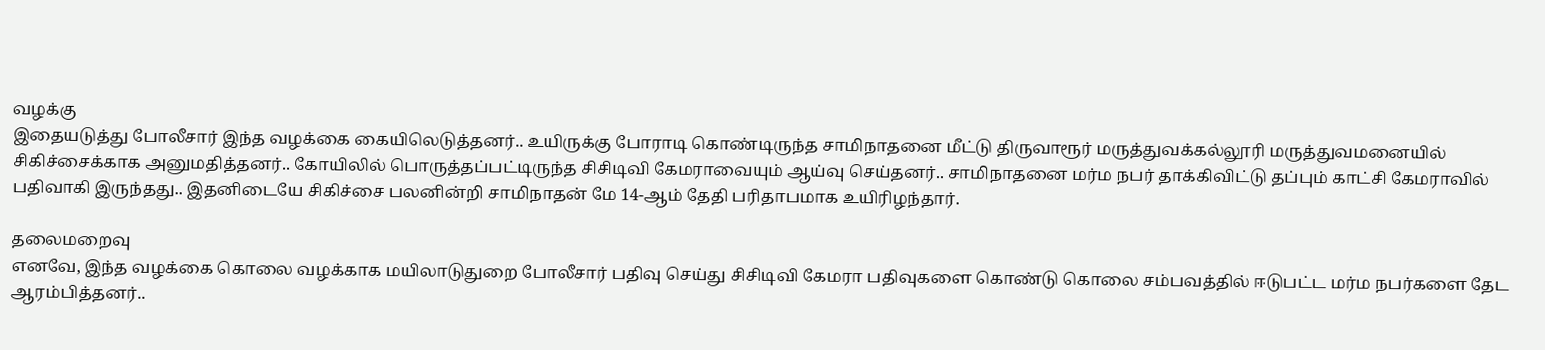வழக்கு
இதையடுத்து போலீசார் இந்த வழக்கை கையிலெடுத்தனர்.. உயிருக்கு போராடி கொண்டிருந்த சாமிநாதனை மீட்டு திருவாரூர் மருத்துவக்கல்லூரி மருத்துவமனையில் சிகிச்சைக்காக அனுமதித்தனர்.. கோயிலில் பொருத்தப்பட்டிருந்த சிசிடிவி கேமராவையும் ஆய்வு செய்தனர்.. சாமிநாதனை மர்ம நபர் தாக்கிவிட்டு தப்பும் காட்சி கேமராவில் பதிவாகி இருந்தது.. இதனிடையே சிகிச்சை பலனின்றி சாமிநாதன் மே 14-ஆம் தேதி பரிதாபமாக உயிரிழந்தார்.

தலைமறைவு
எனவே, இந்த வழக்கை கொலை வழக்காக மயிலாடுதுறை போலீசார் பதிவு செய்து சிசிடிவி கேமரா பதிவுகளை கொண்டு கொலை சம்பவத்தில் ஈடுபட்ட மர்ம நபர்களை தேட ஆரம்பித்தனர்..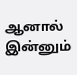ஆனால் இன்னும்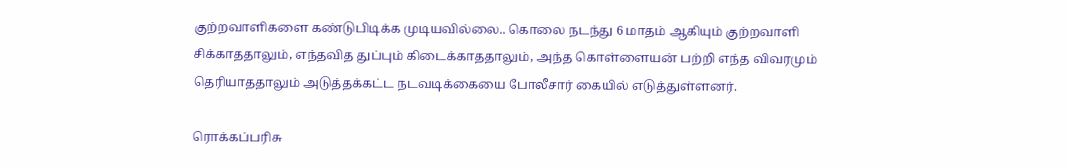குற்றவாளிகளை கண்டுபிடிக்க முடியவில்லை.. கொலை நடந்து 6 மாதம் ஆகியும் குற்றவாளி சிக்காததாலும், எந்தவித துப்பும் கிடைக்காததாலும், அந்த கொள்ளையன் பற்றி எந்த விவரமும் தெரியாததாலும் அடுத்தக்கட்ட நடவடிக்கையை போலீசார் கையில் எடுத்துள்ளனர்.

ரொக்கப்பரிசு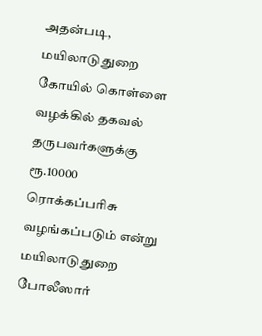அதன்படி, மயிலாடுதுறை கோயில் கொள்ளை வழக்கில் தகவல் தருபவர்களுக்கு ரூ.10000 ரொக்கப்பரிசு வழங்கப்படும் என்று மயிலாடுதுறை போலீஸார்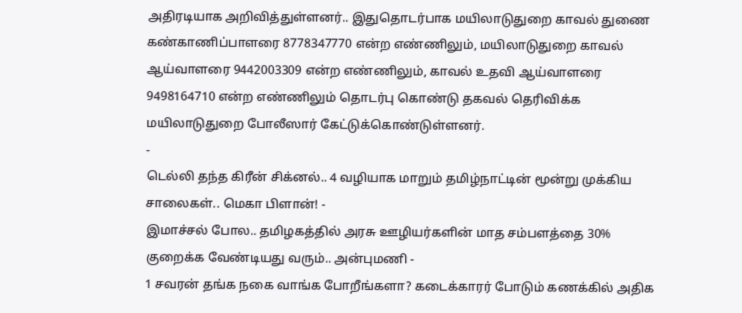அதிரடியாக அறிவித்துள்ளனர்.. இதுதொடர்பாக மயிலாடுதுறை காவல் துணை கண்காணிப்பாளரை 8778347770 என்ற எண்ணிலும், மயிலாடுதுறை காவல் ஆய்வாளரை 9442003309 என்ற எண்ணிலும், காவல் உதவி ஆய்வாளரை 9498164710 என்ற எண்ணிலும் தொடர்பு கொண்டு தகவல் தெரிவிக்க மயிலாடுதுறை போலீஸார் கேட்டுக்கொண்டுள்ளனர்.
-
டெல்லி தந்த கிரீன் சிக்னல்.. 4 வழியாக மாறும் தமிழ்நாட்டின் மூன்று முக்கிய சாலைகள்.. மெகா பிளான்! -
இமாச்சல் போல.. தமிழகத்தில் அரசு ஊழியர்களின் மாத சம்பளத்தை 30% குறைக்க வேண்டியது வரும்.. அன்புமணி -
1 சவரன் தங்க நகை வாங்க போறீங்களா? கடைக்காரர் போடும் கணக்கில் அதிக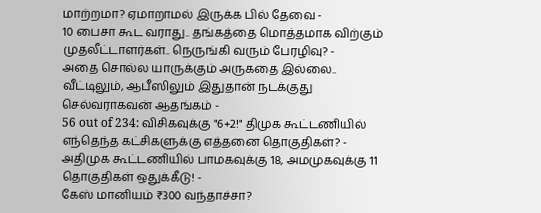மாற்றமா? ஏமாறாமல் இருக்க பில் தேவை -
10 பைசா கூட வராது.. தங்கத்தை மொத்தமாக விற்கும் முதலீட்டாளர்கள்.. நெருங்கி வரும் பேரழிவு? -
அதை சொல்ல யாருக்கும் அருகதை இல்லை.. வீட்டிலும், ஆபீஸிலும் இதுதான் நடக்குது செல்வராகவன் ஆதங்கம் -
56 out of 234: விசிகவுக்கு "6+2!" திமுக கூட்டணியில் எந்தெந்த கட்சிகளுக்கு எத்தனை தொகுதிகள்? -
அதிமுக கூட்டணியில் பாமகவுக்கு 18, அமமுகவுக்கு 11 தொகுதிகள் ஒதுக்கீடு! -
கேஸ் மானியம் ₹300 வந்தாச்சா?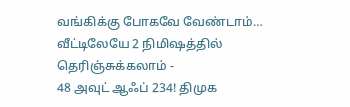வங்கிக்கு போகவே வேண்டாம்… வீட்டிலேயே 2 நிமிஷத்தில் தெரிஞ்சுக்கலாம் -
48 அவுட் ஆஃப் 234! திமுக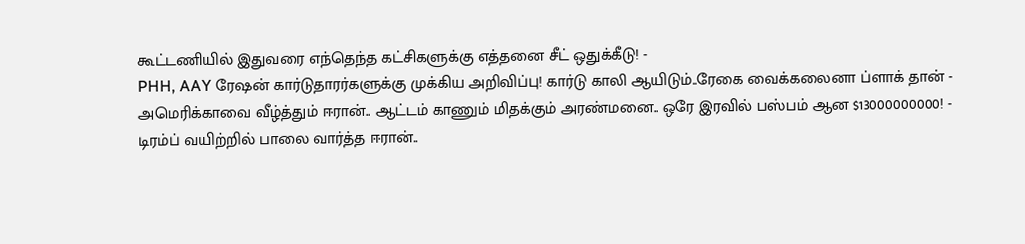கூட்டணியில் இதுவரை எந்தெந்த கட்சிகளுக்கு எத்தனை சீட் ஒதுக்கீடு! -
PHH, AAY ரேஷன் கார்டுதாரர்களுக்கு முக்கிய அறிவிப்பு! கார்டு காலி ஆயிடும்..ரேகை வைக்கலைனா ப்ளாக் தான் -
அமெரிக்காவை வீழ்த்தும் ஈரான்.. ஆட்டம் காணும் மிதக்கும் அரண்மனை.. ஒரே இரவில் பஸ்பம் ஆன $13000000000! -
டிரம்ப் வயிற்றில் பாலை வார்த்த ஈரான்..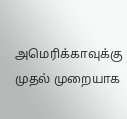அமெரிக்காவுக்கு முதல் முறையாக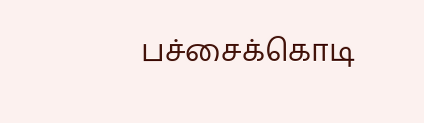பச்சைக்கொடி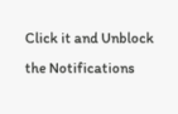Click it and Unblock the Notifications